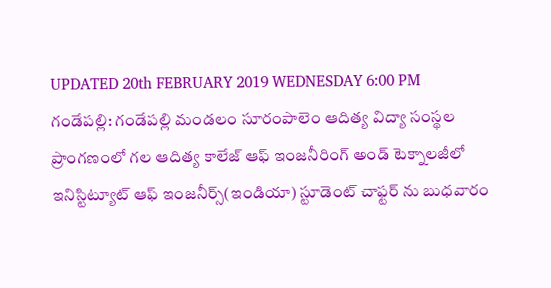UPDATED 20th FEBRUARY 2019 WEDNESDAY 6:00 PM
గండేపల్లి: గండేపల్లి మండలం సూరంపాలెం ఆదిత్య విద్యా సంస్థల ప్రాంగణంలో గల ఆదిత్య కాలేజ్ ఆఫ్ ఇంజనీరింగ్ అండ్ టెక్నాలజీలో ఇనిస్టిట్యూట్ ఆఫ్ ఇంజనీర్స్(ఇండియా) స్టూడెంట్ చాఫ్టర్ ను బుధవారం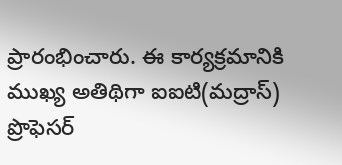ప్రారంభించారు. ఈ కార్యక్రమానికి ముఖ్య అతిథిగా ఐఐటి(మద్రాస్) ప్రొఫెసర్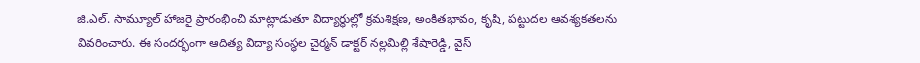జి.ఎల్. సామ్యూల్ హాజరై ప్రారంభించి మాట్లాడుతూ విద్యార్థుల్లో క్రమశిక్షణ, అంకితభావం, కృషి, పట్టుదల ఆవశ్యకతలను వివరించారు. ఈ సందర్భంగా ఆదిత్య విద్యా సంస్థల చైర్మన్ డాక్టర్ నల్లమిల్లి శేషారెడ్డి, వైస్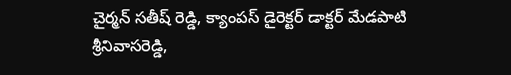చైర్మన్ సతీష్ రెడ్డి, క్యాంపస్ డైరెక్టర్ డాక్టర్ మేడపాటి శ్రీనివాసరెడ్డి,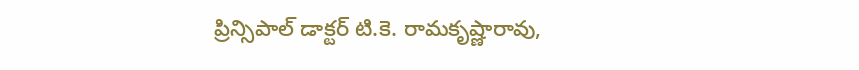ప్రిన్సిపాల్ డాక్టర్ టి.కె. రామకృష్ణారావు,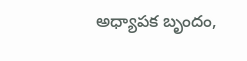అధ్యాపక బృందం,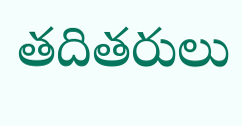తదితరులు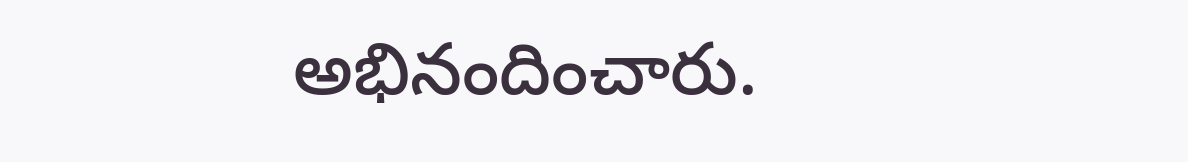అభినందించారు.